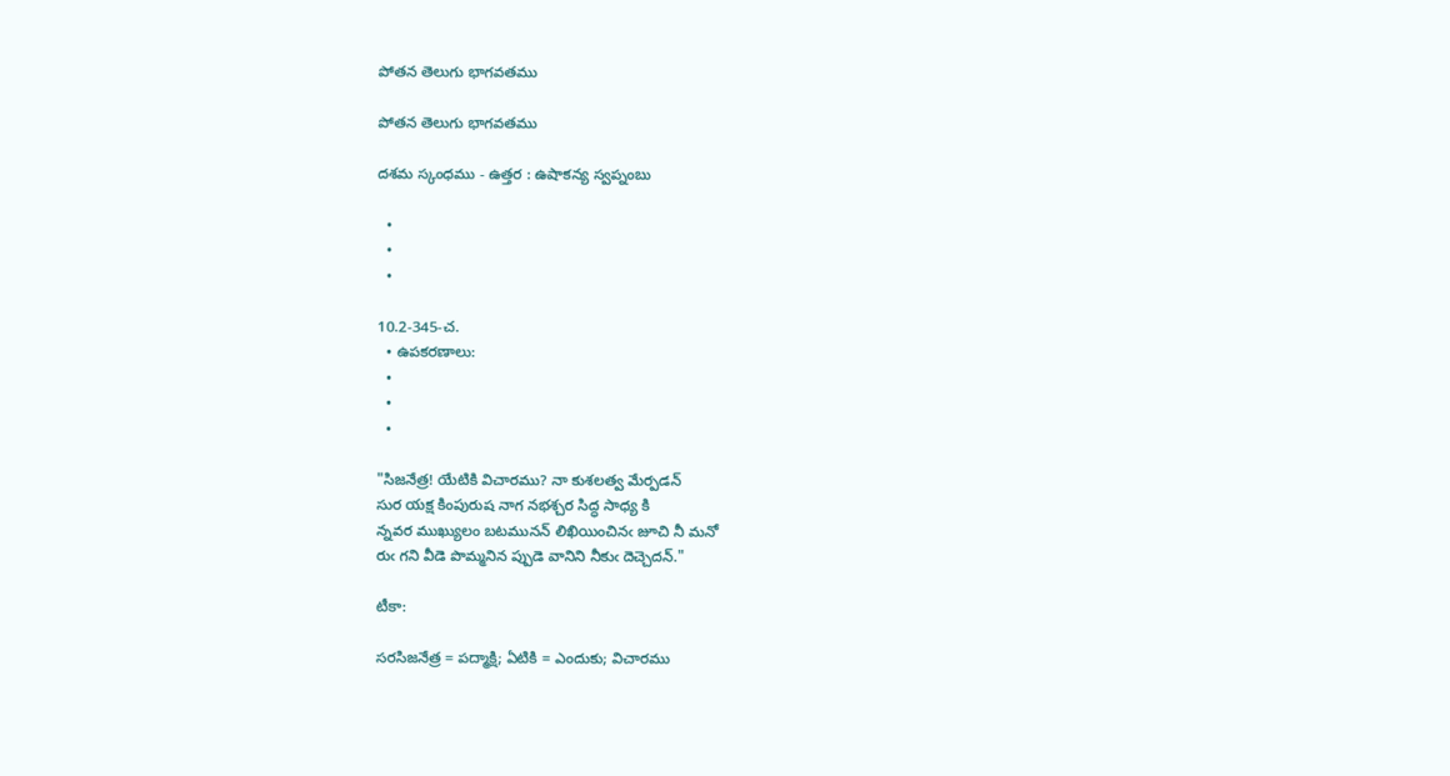పోతన తెలుగు భాగవతము

పోతన తెలుగు భాగవతము

దశమ స్కంధము - ఉత్తర : ఉషాకన్య స్వప్నంబు

  •
  •
  •

10.2-345-చ.
  • ఉపకరణాలు:
  •
  •
  •

"సిజనేత్ర! యేటికి విచారము? నా కుశలత్వ మేర్పడన్
సుర యక్ష కింపురుష నాగ నభశ్చర సిద్ధ సాధ్య కి
న్నవర ముఖ్యులం బటమునన్ లిఖియించినఁ జూచి నీ మనో
రుఁ గని వీడె పొమ్మనిన ప్పుడె వానిని నీకుఁ దెచ్చెదన్."

టీకా:

సరసిజనేత్ర = పద్మాక్షి; ఏటికి = ఎందుకు; విచారము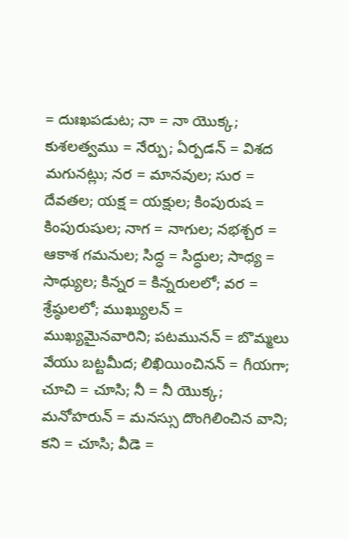= దుఃఖపడుట; నా = నా యొక్క; కుశలత్వము = నేర్పు; ఏర్పడన్ = విశద మగునట్లు; నర = మానవుల; సుర = దేవతల; యక్ష = యక్షుల; కింపురుష = కింపురుషుల; నాగ = నాగుల; నభశ్చర = ఆకాశ గమనుల; సిద్ధ = సిద్ధుల; సాధ్య = సాధ్యుల; కిన్నర = కిన్నరులలో; వర = శ్రేష్ఠులలో; ముఖ్యులన్ = ముఖ్యమైనవారిని; పటమునన్ = బొమ్మలు వేయు బట్టమీద; లిఖియించినన్ = గీయగా; చూచి = చూసి; నీ = నీ యొక్క; మనోహరున్ = మనస్సు దొంగిలించిన వాని; కని = చూసి; వీడె =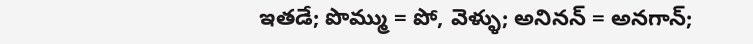ఇతడే; పొమ్ము = పో, వెళ్ళు; అనినన్ = అనగాన్;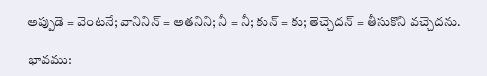అప్పుడె = వెంటనే; వానినిన్ = అతనిని; నీ = నీ; కున్ = కు; తెచ్చెదన్ = తీసుకొని వచ్చెదను.

భావము: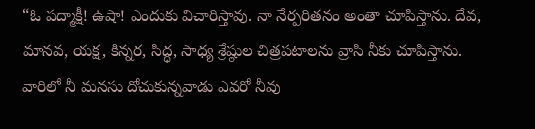“ఓ పద్మాక్షీ! ఉషా! ఎందుకు విచారిస్తావు. నా నేర్పరితనం అంతా చూపిస్తాను. దేవ, మానవ, యక్ష, కిన్నర, సిద్ధ, సాధ్య శ్రేష్ఠుల చిత్రపటాలను వ్రాసి నీకు చూపిస్తాను. వారిలో నీ మనసు దోచుకున్నవాడు ఎవరో నీవు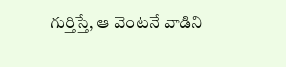గుర్తిస్తే, ఆ వెంటనే వాడిని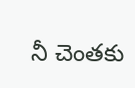నీ చెంతకు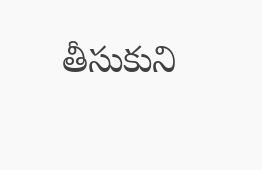తీసుకుని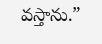వస్తాను.”